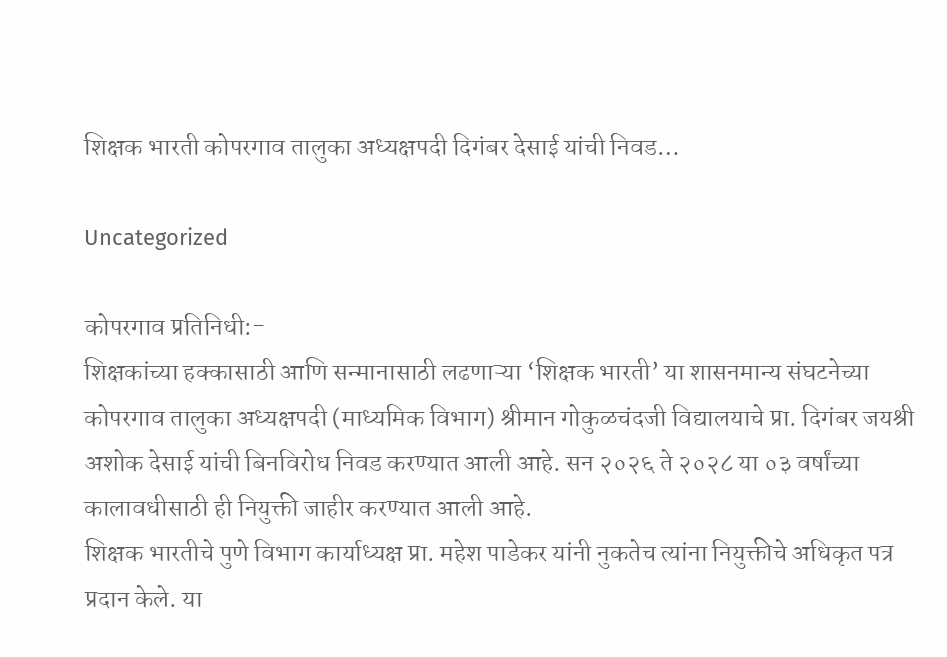शिक्षक भारती कोपरगाव तालुका अध्यक्षपदी दिगंबर देसाई यांची निवड…

Uncategorized

कोपरगाव प्रतिनिधी:-
शिक्षकांच्या हक्कासाठी आणि सन्मानासाठी लढणाऱ्या ‘शिक्षक भारती’ या शासनमान्य संघटनेच्या कोपरगाव तालुका अध्यक्षपदी (माध्यमिक विभाग) श्रीमान गोकुळचंदजी विद्यालयाचे प्रा. दिगंबर जयश्री अशोक देसाई यांची बिनविरोध निवड करण्यात आली आहे. सन २०२६ ते २०२८ या ०३ वर्षांच्या कालावधीसाठी ही नियुक्ती जाहीर करण्यात आली आहे.
शिक्षक भारतीचे पुणे विभाग कार्याध्यक्ष प्रा. महेश पाडेकर यांनी नुकतेच त्यांना नियुक्तीचे अधिकृत पत्र प्रदान केले. या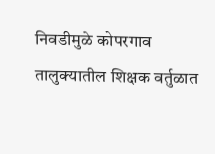निवडीमुळे कोपरगाव तालुक्यातील शिक्षक वर्तुळात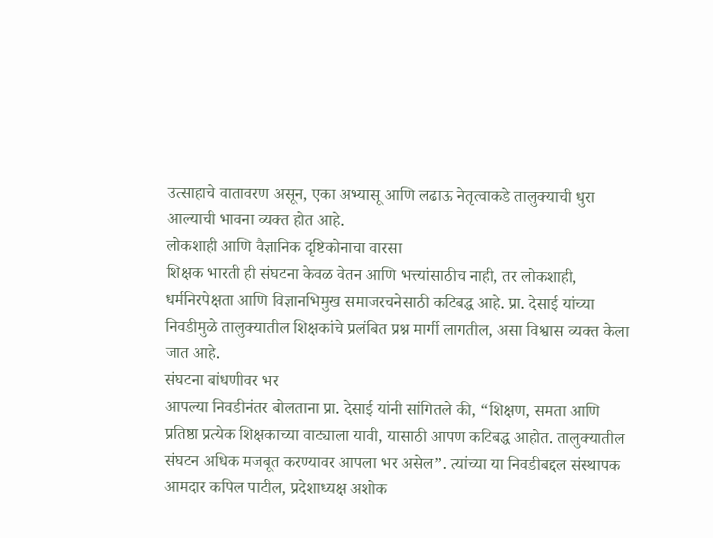उत्साहाचे वातावरण असून, एका अभ्यासू आणि लढाऊ नेतृत्वाकडे तालुक्याची धुरा आल्याची भावना व्यक्त होत आहे.
लोकशाही आणि वैज्ञानिक दृष्टिकोनाचा वारसा
शिक्षक भारती ही संघटना केवळ वेतन आणि भत्त्यांसाठीच नाही, तर लोकशाही, धर्मनिरपेक्षता आणि विज्ञानभिमुख समाजरचनेसाठी कटिबद्ध आहे. प्रा. देसाई यांच्या निवडीमुळे तालुक्यातील शिक्षकांचे प्रलंबित प्रश्न मार्गी लागतील, असा विश्वास व्यक्त केला जात आहे.
संघटना बांधणीवर भर
आपल्या निवडीनंतर बोलताना प्रा. देसाई यांनी सांगितले की, “शिक्षण, समता आणि प्रतिष्ठा प्रत्येक शिक्षकाच्या वाट्याला यावी, यासाठी आपण कटिबद्ध आहोत. तालुक्यातील संघटन अधिक मजबूत करण्यावर आपला भर असेल”. त्यांच्या या निवडीबद्दल संस्थापक आमदार कपिल पाटील, प्रदेशाध्यक्ष अशोक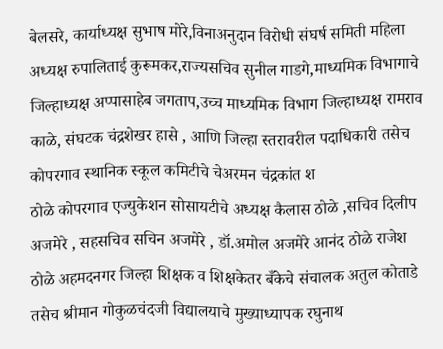बेलसरे, कार्याध्यक्ष सुभाष मोरे,विनाअनुदान विरोधी संघर्ष समिती महिला अध्यक्ष रुपालिताई कुरूमकर,राज्यसचिव सुनील गाडगे,माध्यमिक विभागाचे जिल्हाध्यक्ष अप्पासाहेब जगताप,उच्च माध्यमिक विभाग जिल्हाध्यक्ष रामराव काळे, संघटक चंद्रशेखर हासे , आणि जिल्हा स्तरावरील पदाधिकारी तसेच कोपरगाव स्थानिक स्कूल कमिटीचे चेअरमन चंद्रकांत श
ठोळे कोपरगाव एज्युकेशन सोसायटीचे अध्यक्ष कैलास ठोळे ,सचिव दिलीप अजमेरे , सहसचिव सचिन अजमेरे , डॉ.अमोल अजमेरे आनंद ठोळे राजेश ठोळे अहमदनगर जिल्हा शिक्षक व शिक्षकेतर बँकेचे संचालक अतुल कोताडे तसेच श्रीमान गोकुळचंदजी विद्यालयाचे मुख्याध्यापक रघुनाथ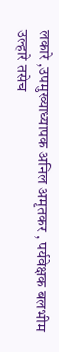लकारे ,उपमुख्याध्यापक अनिल अमृतकर , पर्यवेक्षक बलभीम उल्हारे तसेच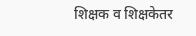शिक्षक व शिक्षकेतर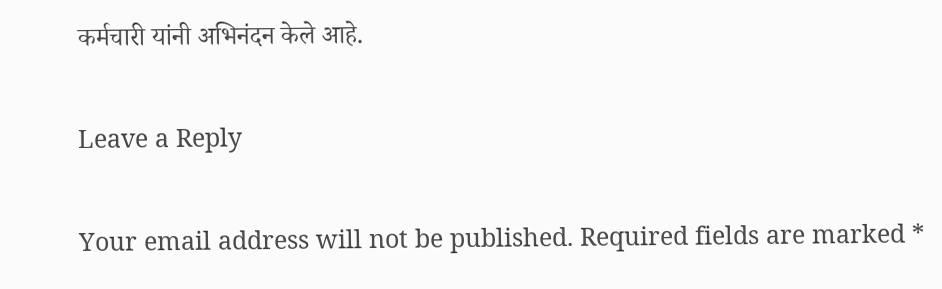कर्मचारी यांनी अभिनंदन केले आहे.

Leave a Reply

Your email address will not be published. Required fields are marked *